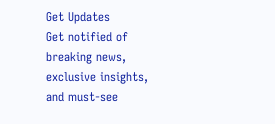Get Updates
Get notified of breaking news, exclusive insights, and must-see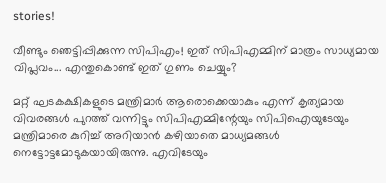stories!

വീണ്ടും ഞെട്ടിപ്പിക്കുന്ന സിപിഎം! ഇത് സിപിഎമ്മിന് മാത്രം സാധ്യമായ വിപ്ലവം... എന്തുകൊണ്ട് ഇത് ഗുണം ചെയ്യും?

മറ്റ് ഘടകക്ഷികളുടെ മന്ത്രിമാര്‍ ആരൊക്കെയാകും എന്ന് കൃത്യമായ വിവരങ്ങള്‍ പുറത്ത് വന്നിട്ടും സിപിഎമ്മിന്റേയും സിപിഐയുടേയും മന്ത്രിമാരെ കുറിച്ച് അറിയാന്‍ കഴിയാതെ മാധ്യമങ്ങള്‍ നെട്ടോട്ടമോടുകയായിരുന്നു. എവിടേയും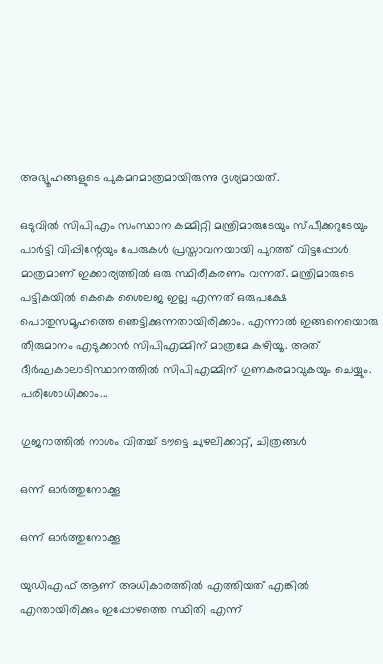അഭ്യൂഹങ്ങളുടെ പുകമറമാത്രമായിരുന്നു ദൃശ്യമായത്.

ഒടുവില്‍ സിപിഎം സംസ്ഥാന കമ്മിറ്റി മന്ത്രിമാരുടേയും സ്പീക്കറുടേയും പാര്‍ട്ടി വിപ്പിന്റേയും പേരുകള്‍ പ്രസ്താവനയായി പുറത്ത് വിട്ടപ്പോള്‍ മാത്രമാണ് ഇക്കാര്യത്തില്‍ ഒരു സ്ഥിരീകരണം വന്നത്. മന്ത്രിമാരുടെ പട്ടികയില്‍ കെകെ ശൈലജ ഇല്ല എന്നത് ഒരുപക്ഷേ പൊതുസമൂഹത്തെ ഞെട്ടിക്കുന്നതായിരിക്കാം. എന്നാല്‍ ഇങ്ങനെയൊരു തീരുമാനം എടുക്കാന്‍ സിപിഎമ്മിന് മാത്രമേ കഴിയൂ. അത് ദീര്‍ഘകാലാടിസ്ഥാനത്തില്‍ സിപിഎമ്മിന് ഗുണകരമാവുകയും ചെയ്യും. പരിശോധിക്കാം...

ഗുജറാത്തില്‍ നാശം വിതച്ച് ടൗട്ടെ ചുഴലിക്കാറ്റ്, ചിത്രങ്ങള്‍

ഒന്ന് ഓര്‍ത്തുനോക്കൂ

ഒന്ന് ഓര്‍ത്തുനോക്കൂ

യുഡിഎഫ് ആണ് അധികാരത്തില്‍ എത്തിയത് എങ്കില്‍ എന്തായിരിക്കും ഇപ്പോഴത്തെ സ്ഥിതി എന്ന്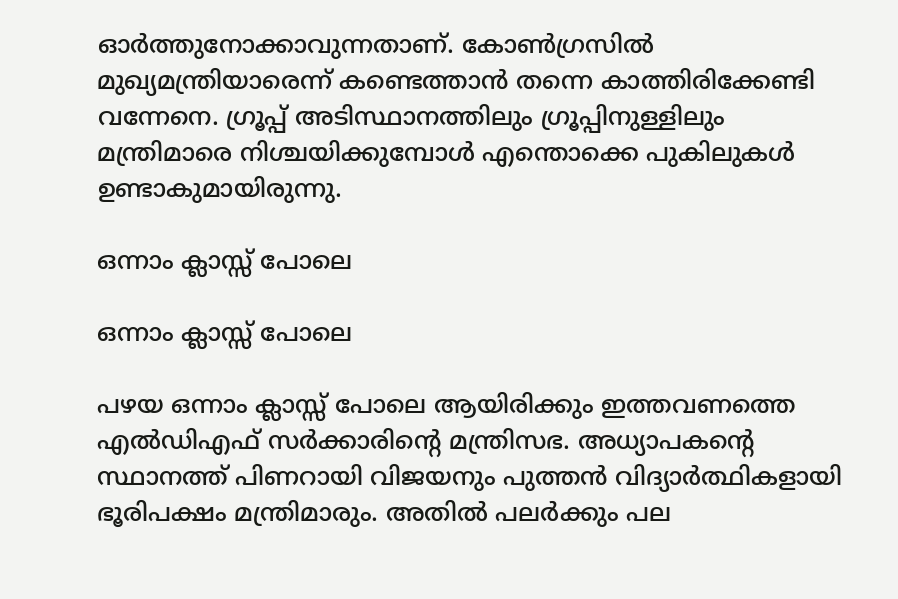ഓര്‍ത്തുനോക്കാവുന്നതാണ്. കോണ്‍ഗ്രസില്‍ മുഖ്യമന്ത്രിയാരെന്ന് കണ്ടെത്താന്‍ തന്നെ കാത്തിരിക്കേണ്ടി വന്നേനെ. ഗ്രൂപ്പ് അടിസ്ഥാനത്തിലും ഗ്രൂപ്പിനുള്ളിലും മന്ത്രിമാരെ നിശ്ചയിക്കുമ്പോള്‍ എന്തൊക്കെ പുകിലുകള്‍ ഉണ്ടാകുമായിരുന്നു.

ഒന്നാം ക്ലാസ്സ് പോലെ

ഒന്നാം ക്ലാസ്സ് പോലെ

പഴയ ഒന്നാം ക്ലാസ്സ് പോലെ ആയിരിക്കും ഇത്തവണത്തെ എല്‍ഡിഎഫ് സര്‍ക്കാരിന്റെ മന്ത്രിസഭ. അധ്യാപകന്റെ സ്ഥാനത്ത് പിണറായി വിജയനും പുത്തന്‍ വിദ്യാര്‍ത്ഥികളായി ഭൂരിപക്ഷം മന്ത്രിമാരും. അതില്‍ പലര്‍ക്കും പല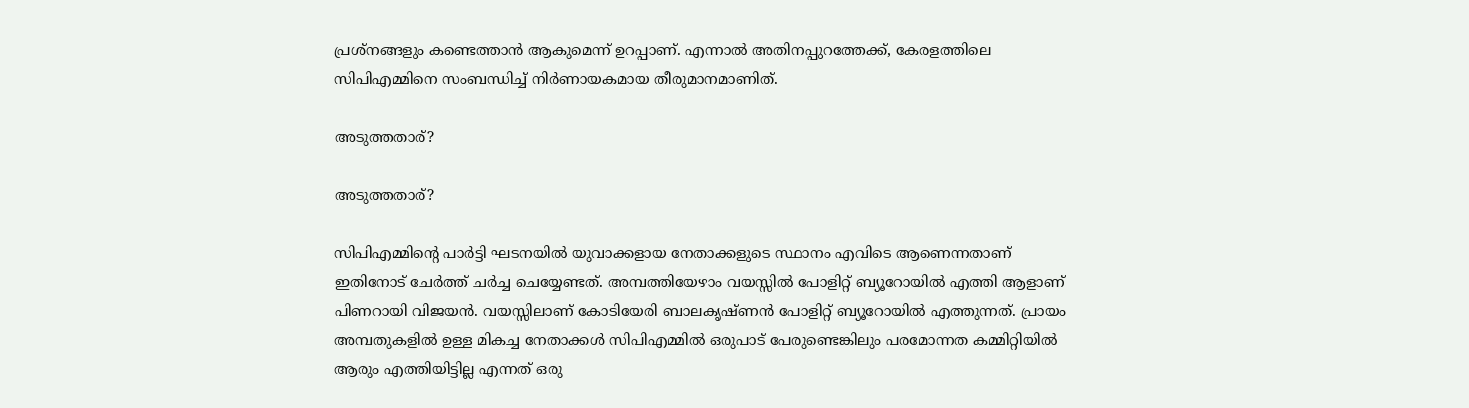പ്രശ്‌നങ്ങളും കണ്ടെത്താന്‍ ആകുമെന്ന് ഉറപ്പാണ്. എന്നാല്‍ അതിനപ്പുറത്തേക്ക്, കേരളത്തിലെ സിപിഎമ്മിനെ സംബന്ധിച്ച് നിര്‍ണായകമായ തീരുമാനമാണിത്.

അടുത്തതാര്?

അടുത്തതാര്?

സിപിഎമ്മിന്റെ പാര്‍ട്ടി ഘടനയില്‍ യുവാക്കളായ നേതാക്കളുടെ സ്ഥാനം എവിടെ ആണെന്നതാണ് ഇതിനോട് ചേര്‍ത്ത് ചര്‍ച്ച ചെയ്യേണ്ടത്. അമ്പത്തിയേഴാം വയസ്സില്‍ പോളിറ്റ് ബ്യൂറോയില്‍ എത്തി ആളാണ് പിണറായി വിജയന്‍. വയസ്സിലാണ് കോടിയേരി ബാലകൃഷ്ണന്‍ പോളിറ്റ് ബ്യൂറോയില്‍ എത്തുന്നത്. പ്രായം അമ്പതുകളില്‍ ഉള്ള മികച്ച നേതാക്കള്‍ സിപിഎമ്മില്‍ ഒരുപാട് പേരുണ്ടെങ്കിലും പരമോന്നത കമ്മിറ്റിയില്‍ ആരും എത്തിയിട്ടില്ല എന്നത് ഒരു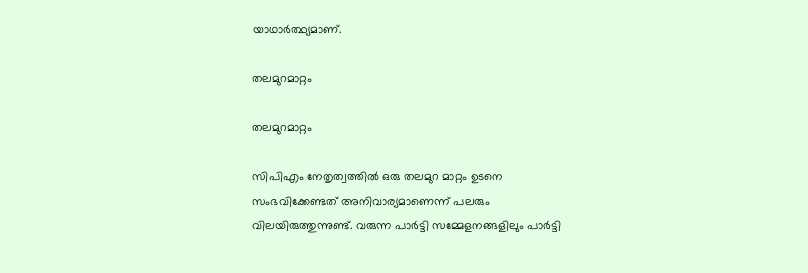യാഥാര്‍ത്ഥ്യമാണ്.

തലമുറമാറ്റം

തലമുറമാറ്റം

സിപിഎം നേതൃത്വത്തില്‍ ഒരു തലമുറ മാറ്റം ഉടനെ സംഭവിക്കേണ്ടത് അനിവാര്യമാണെന്ന് പലരും വിലയിരുത്തുന്നുണ്ട്. വരുന്ന പാര്‍ട്ടി സമ്മേളനങ്ങളിലും പാര്‍ട്ടി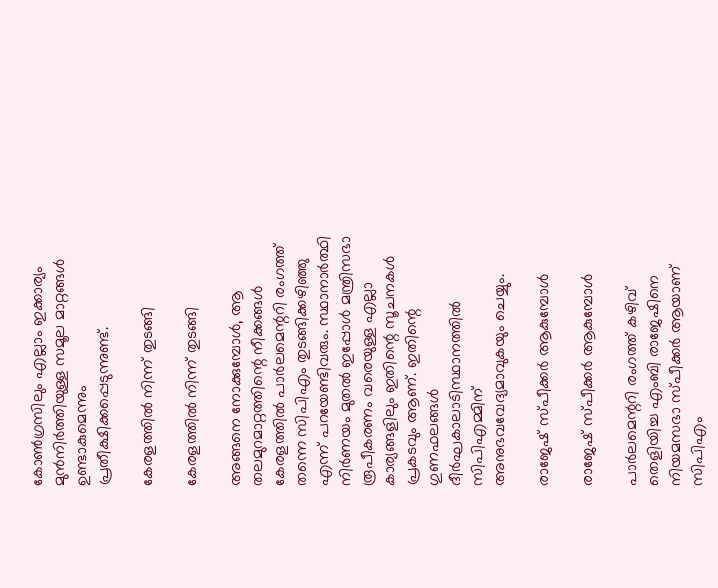കോണ്‍ഗ്രസിലും എല്ലാം ഇക്കാര്യം മുന്‍നിര്‍ത്തിയുള്ള സമൂല മാറ്റങ്ങള്‍ ഉണ്ടാകുമെന്നും പ്രതീക്ഷിക്കപ്പെടുന്നുണ്ട്.

കേരളത്തില്‍ നിന്ന് തുടങ്ങി

കേരളത്തില്‍ നിന്ന് തുടങ്ങി

അങ്ങനെ നോക്കുമ്പോള്‍, ആ തലമുറമാറ്റത്തിന്റെ നീക്കങ്ങള്‍ കേരളത്തില്‍ പാര്‍ലമെന്ററി രംഗത്ത് തന്നെ സിപിഎം തുടങ്ങിക്കഴിഞ്ഞു എന്ന് പറയേണ്ടിവരും. സ്ഥാനാര്‍ത്ഥി നിര്‍ണയം മുതല്‍ ഇപ്പോള്‍ മന്ത്രിസഭാ രൂപീകരണം വരെയുള്ള എല്ലാ കാര്യങ്ങളിലും ഇതിന്റെ സൂചനകള്‍ പ്രകടവും ആണ്. ഇതിന്റെ ഗുണഫലങ്ങള്‍ ദീര്‍ഘകാലാടിസ്ഥാനത്തില്‍ സിപിഎമ്മിന് അനുഭവവേദ്യമാവുകയും ചെയ്യും.

രാജേഷ് സ്പീക്കര്‍ ആകുമ്പോള്‍

രാജേഷ് സ്പീക്കര്‍ ആകുമ്പോള്‍

പാര്‍ലമെന്ററി രംഗത്ത് കഴിവ് തെളിയിച്ച എംബി രാജേഷിനെ നിയമസഭാ സ്പീക്കര്‍ ആയാണ് സിപിഎം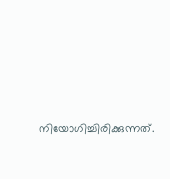നിയോഗിച്ചിരിക്കുന്നത്.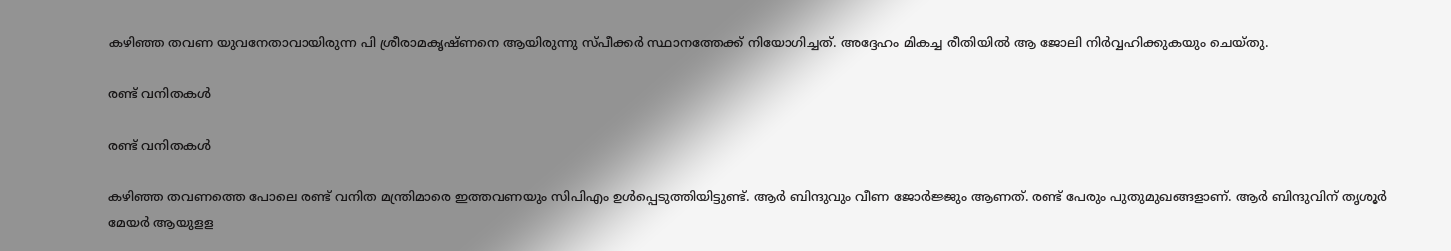കഴിഞ്ഞ തവണ യുവനേതാവായിരുന്ന പി ശ്രീരാമകൃഷ്ണനെ ആയിരുന്നു സ്പീക്കര്‍ സ്ഥാനത്തേക്ക് നിയോഗിച്ചത്. അദ്ദേഹം മികച്ച രീതിയില്‍ ആ ജോലി നിര്‍വ്വഹിക്കുകയും ചെയ്തു.

രണ്ട് വനിതകള്‍

രണ്ട് വനിതകള്‍

കഴിഞ്ഞ തവണത്തെ പോലെ രണ്ട് വനിത മന്ത്രിമാരെ ഇത്തവണയും സിപിഎം ഉള്‍പ്പെടുത്തിയിട്ടുണ്ട്. ആര്‍ ബിന്ദുവും വീണ ജോര്‍ജ്ജും ആണത്. രണ്ട് പേരും പുതുമുഖങ്ങളാണ്. ആര്‍ ബിന്ദുവിന് തൃശൂര്‍ മേയര്‍ ആയുളള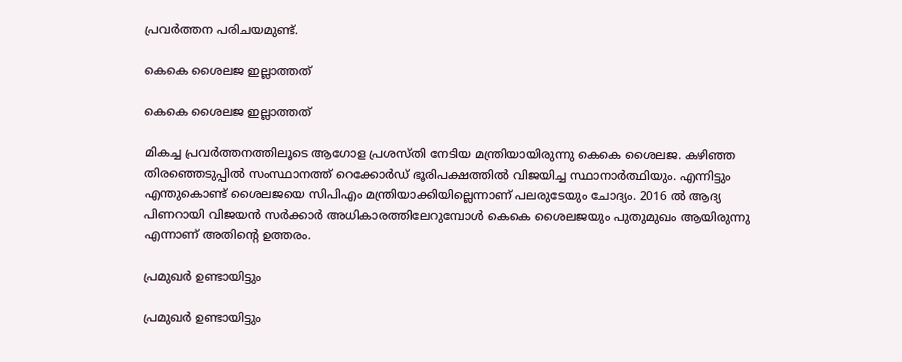പ്രവര്‍ത്തന പരിചയമുണ്ട്.

കെകെ ശൈലജ ഇല്ലാത്തത്

കെകെ ശൈലജ ഇല്ലാത്തത്

മികച്ച പ്രവര്‍ത്തനത്തിലൂടെ ആഗോള പ്രശസ്തി നേടിയ മന്ത്രിയായിരുന്നു കെകെ ശൈലജ. കഴിഞ്ഞ തിരഞ്ഞെടുപ്പില്‍ സംസ്ഥാനത്ത് റെക്കോര്‍ഡ് ഭൂരിപക്ഷത്തില്‍ വിജയിച്ച സ്ഥാനാര്‍ത്ഥിയും. എന്നിട്ടും എന്തുകൊണ്ട് ശൈലജയെ സിപിഎം മന്ത്രിയാക്കിയില്ലെന്നാണ് പലരുടേയും ചോദ്യം. 2016 ല്‍ ആദ്യ പിണറായി വിജയന്‍ സര്‍ക്കാര്‍ അധികാരത്തിലേറുമ്പോള്‍ കെകെ ശൈലജയും പുതുമുഖം ആയിരുന്നു എന്നാണ് അതിന്റെ ഉത്തരം.

പ്രമുഖര്‍ ഉണ്ടായിട്ടും

പ്രമുഖര്‍ ഉണ്ടായിട്ടും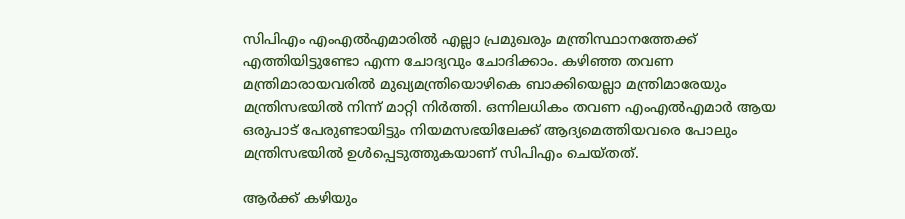സിപിഎം എംഎല്‍എമാരില്‍ എല്ലാ പ്രമുഖരും മന്ത്രിസ്ഥാനത്തേക്ക് എത്തിയിട്ടുണ്ടോ എന്ന ചോദ്യവും ചോദിക്കാം. കഴിഞ്ഞ തവണ മന്ത്രിമാരായവരില്‍ മുഖ്യമന്ത്രിയൊഴികെ ബാക്കിയെല്ലാ മന്ത്രിമാരേയും മന്ത്രിസഭയില്‍ നിന്ന് മാറ്റി നിര്‍ത്തി. ഒന്നിലധികം തവണ എംഎല്‍എമാര്‍ ആയ ഒരുപാട് പേരുണ്ടായിട്ടും നിയമസഭയിലേക്ക് ആദ്യമെത്തിയവരെ പോലും മന്ത്രിസഭയില്‍ ഉള്‍പ്പെടുത്തുകയാണ് സിപിഎം ചെയ്തത്.

ആര്‍ക്ക് കഴിയും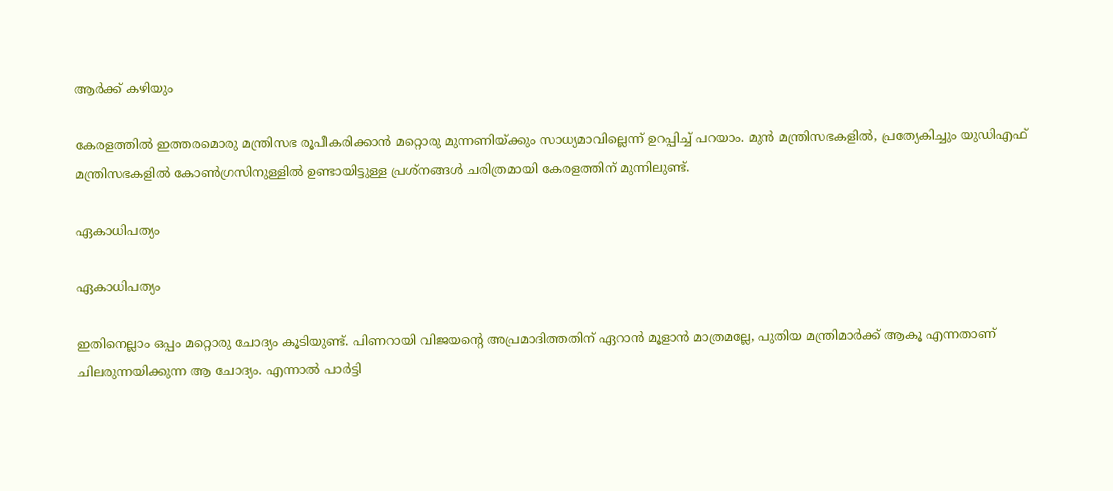ആര്‍ക്ക് കഴിയും

കേരളത്തില്‍ ഇത്തരമൊരു മന്ത്രിസഭ രൂപീകരിക്കാന്‍ മറ്റൊരു മുന്നണിയ്ക്കും സാധ്യമാവില്ലെന്ന് ഉറപ്പിച്ച് പറയാം. മുന്‍ മന്ത്രിസഭകളില്‍, പ്രത്യേകിച്ചും യുഡിഎഫ് മന്ത്രിസഭകളില്‍ കോണ്‍ഗ്രസിനുള്ളില്‍ ഉണ്ടായിട്ടുള്ള പ്രശ്‌നങ്ങള്‍ ചരിത്രമായി കേരളത്തിന് മുന്നിലുണ്ട്.

ഏകാധിപത്യം

ഏകാധിപത്യം

ഇതിനെല്ലാം ഒപ്പം മറ്റൊരു ചോദ്യം കൂടിയുണ്ട്. പിണറായി വിജയന്റെ അപ്രമാദിത്തതിന് ഏറാന്‍ മൂളാന്‍ മാത്രമല്ലേ, പുതിയ മന്ത്രിമാര്‍ക്ക് ആകൂ എന്നതാണ് ചിലരുന്നയിക്കുന്ന ആ ചോദ്യം. എന്നാല്‍ പാര്‍ട്ടി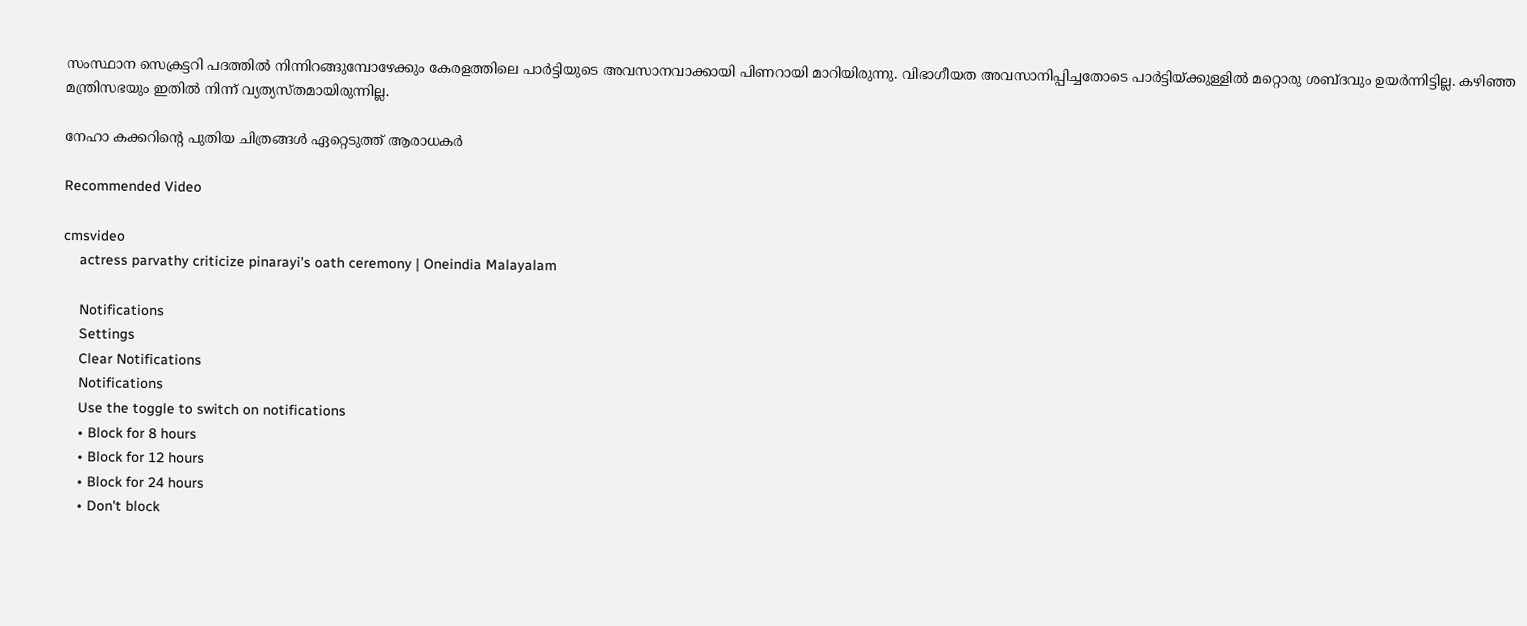സംസ്ഥാന സെക്രട്ടറി പദത്തില്‍ നിന്നിറങ്ങുമ്പോഴേക്കും കേരളത്തിലെ പാര്‍ട്ടിയുടെ അവസാനവാക്കായി പിണറായി മാറിയിരുന്നു. വിഭാഗീയത അവസാനിപ്പിച്ചതോടെ പാര്‍ട്ടിയ്ക്കുള്ളില്‍ മറ്റൊരു ശബ്ദവും ഉയര്‍ന്നിട്ടില്ല. കഴിഞ്ഞ മന്ത്രിസഭയും ഇതില്‍ നിന്ന് വ്യത്യസ്തമായിരുന്നില്ല.

നേഹാ കക്കറിന്റെ പുതിയ ചിത്രങ്ങൾ ഏറ്റെടുത്ത് ആരാധകർ

Recommended Video

cmsvideo
    actress parvathy criticize pinarayi's oath ceremony | Oneindia Malayalam

    Notifications
    Settings
    Clear Notifications
    Notifications
    Use the toggle to switch on notifications
    • Block for 8 hours
    • Block for 12 hours
    • Block for 24 hours
    • Don't block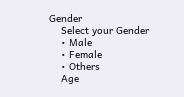Gender
    Select your Gender
    • Male
    • Female
    • Others
    Age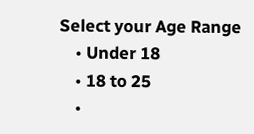Select your Age Range
    • Under 18
    • 18 to 25
    •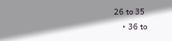26 to 35
    • 36 to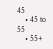45
    • 45 to 55
    • 55+